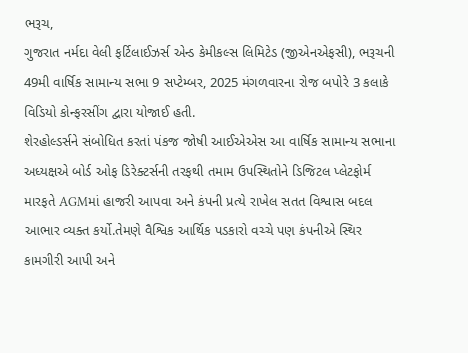ભરૂચ,
ગુજરાત નર્મદા વેલી ફર્ટિલાઈઝર્સ એન્ડ કેમીકલ્સ લિમિટેડ (જીએનએફસી), ભરૂચની 49મી વાર્ષિક સામાન્ય સભા 9 સપ્ટેમ્બર, 2025 મંગળવારના રોજ બપોરે 3 કલાકે વિડિયો કોન્ફરસીંગ દ્વારા યોજાઈ હતી.
શેરહોલ્ડર્સને સંબોધિત કરતાં પંકજ જોષી આઈએએસ આ વાર્ષિક સામાન્ય સભાના અધ્યક્ષએ બોર્ડ ઓફ ડિરેક્ટર્સની તરફથી તમામ ઉપસ્થિતોને ડિજિટલ પ્લેટફોર્મ મારફતે AGMમાં હાજરી આપવા અને કંપની પ્રત્યે રાખેલ સતત વિશ્વાસ બદલ આભાર વ્યક્ત કર્યો.તેમણે વૈશ્વિક આર્થિક પડકારો વચ્ચે પણ કંપનીએ સ્થિર કામગીરી આપી અને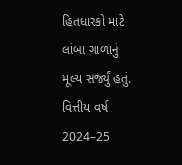હિતધારકો માટે લાંબા ગાળાનું મૂલ્ય સર્જ્યું હતું.
વિત્તીય વર્ષ 2024–25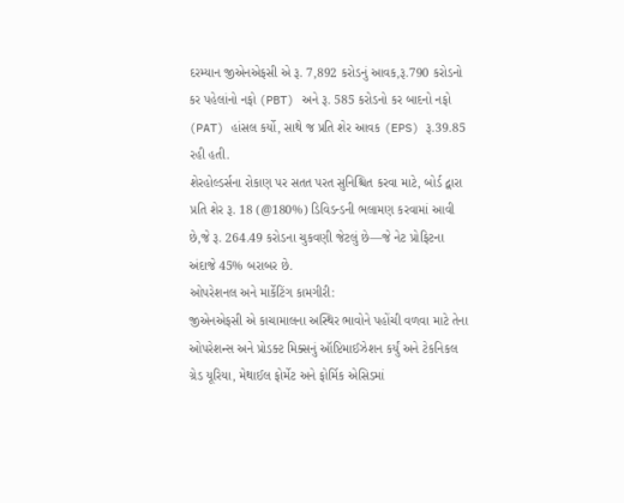દરમ્યાન જીએનએફસી એ રૂ. 7,892 કરોડનું આવક,રૂ.790 કરોડનો કર પહેલાંનો નફો (PBT) અને રૂ. 585 કરોડનો કર બાદનો નફો (PAT) હાંસલ કર્યો, સાથે જ પ્રતિ શેર આવક (EPS) રૂ.39.85 રહી હતી.
શેરહોલ્ડર્સના રોકાણ પર સતત પરત સુનિશ્ચિત કરવા માટે, બોર્ડ દ્વારા પ્રતિ શેર રૂ. 18 (@180%) ડિવિડન્ડની ભલામણ કરવામાં આવી છે,જે રૂ. 264.49 કરોડના ચુકવણી જેટલું છે—જે નેટ પ્રોફિટના અંદાજે 45% બરાબર છે.
ઓપરેશનલ અને માર્કેટિંગ કામગીરી:
જીએનએફસી એ કાચામાલના અસ્થિર ભાવોને પહોંચી વળવા માટે તેના ઓપરેશન્સ અને પ્રોડક્ટ મિક્સનું ઑપ્ટિમાઈઝેશન કર્યું અને ટેકનિકલ ગ્રેડ યૂરિયા, મેથાઈલ ફોર્મેટ અને ફોર્મિક એસિડમાં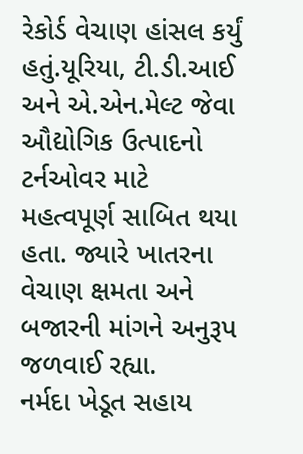રેકોર્ડ વેચાણ હાંસલ કર્યું હતું.યૂરિયા, ટી.ડી.આઈ અને એ.એન.મેલ્ટ જેવા ઔદ્યોગિક ઉત્પાદનો ટર્નઓવર માટે મહત્વપૂર્ણ સાબિત થયા હતા. જ્યારે ખાતરના વેચાણ ક્ષમતા અને બજારની માંગને અનુરૂપ જળવાઈ રહ્યા.
નર્મદા ખેડૂત સહાય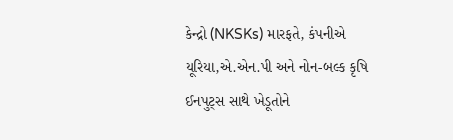કેન્દ્રો (NKSKs) મારફતે, કંપનીએ યૂરિયા,એ.એન.પી અને નોન-બલ્ક કૃષિ ઈનપુટ્સ સાથે ખેડૂતોને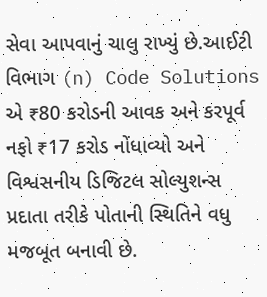સેવા આપવાનું ચાલુ રાખ્યું છે.આઈટી વિભાગ (n) Code Solutions એ ₹80 કરોડની આવક અને કરપૂર્વ નફો ₹17 કરોડ નોંધાવ્યો અને વિશ્વસનીય ડિજિટલ સોલ્યુશન્સ પ્રદાતા તરીકે પોતાની સ્થિતિને વધુ મજબૂત બનાવી છે.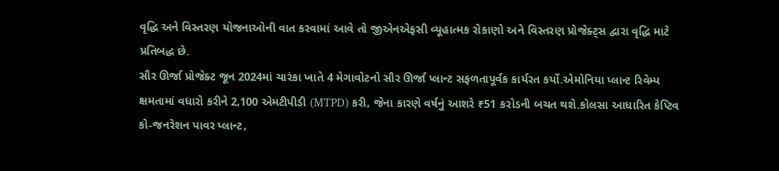વૃદ્ધિ અને વિસ્તરણ યોજનાઓની વાત કરવામાં આવે તો જીએનએફસી વ્યૂહાત્મક રોકાણો અને વિસ્તરણ પ્રોજેક્ટ્સ દ્વારા વૃદ્ધિ માટે પ્રતિબદ્ધ છે.
સૌર ઊર્જા પ્રોજેક્ટ જૂન 2024માં ચારંકા ખાતે 4 મેગાવોટનો સૌર ઊર્જા પ્લાન્ટ સફળતાપૂર્વક કાર્યરત કર્યો.એમોનિયા પ્લાન્ટ રિવેમ્પ ક્ષમતામાં વધારો કરીને 2,100 એમટીપીડી (MTPD) કરી, જેના કારણે વર્ષનું આશરે ₹51 કરોડની બચત થશે.કોલસા આધારિત કેપ્ટિવ કો-જનરેશન પાવર પ્લાન્ટ,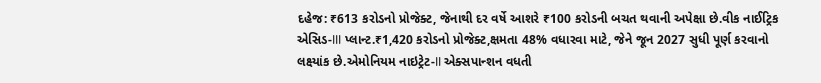દહેજ: ₹613 કરોડનો પ્રોજેક્ટ, જેનાથી દર વર્ષે આશરે ₹100 કરોડની બચત થવાની અપેક્ષા છે.વીક નાઈટ્રિક એસિડ-III પ્લાન્ટ.₹1,420 કરોડનો પ્રોજેક્ટ,ક્ષમતા 48% વધારવા માટે, જેને જૂન 2027 સુધી પૂર્ણ કરવાનો લક્ષ્યાંક છે.એમોનિયમ નાઇટ્રેટ-II એક્સપાન્શન વધતી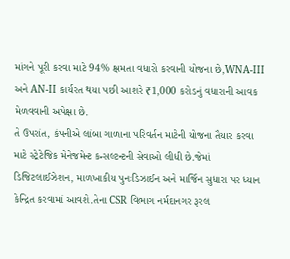માંગને પૂરી કરવા માટે 94% ક્ષમતા વધારો કરવાની યોજના છે,WNA-III અને AN-II કાર્યરત થયા પછી આશરે ₹1,000 કરોડનું વધારાની આવક મેળવવાની અપેક્ષા છે.
તે ઉપરાંત, કંપનીએ લાંબા ગાળાના પરિવર્તન માટેની યોજના તૈયાર કરવા માટે સ્ટ્રેટેજિક મેનેજમેન્ટ કન્સલ્ટન્ટની સેવાઓ લીધી છે.જેમાં ડિજિટલાઈઝેશન, માળખાકીય પુનઃડિઝાઈન અને માર્જિન સુધારા પર ધ્યાન કેન્દ્રિત કરવામાં આવશે.તેના CSR વિભાગ નર્મદાનગર રૂરલ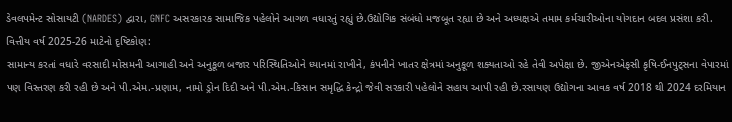ડેવલપમેન્ટ સોસાયટી (NARDES) દ્વારા, GNFC અસરકારક સામાજિક પહેલોને આગળ વધારતું રહ્યું છે.ઉદ્યોગિક સંબંધો મજબૂત રહ્યા છે અને અધ્યક્ષએ તમામ કર્મચારીઓના યોગદાન બદલ પ્રસંશા કરી.
વિત્તીય વર્ષ 2025-26 માટેનો દૃષ્ટિકોણ:
સામાન્ય કરતાં વધારે વરસાદી મોસમની આગાહી અને અનુકૂળ બજાર પરિસ્થિતિઓને ધ્યાનમાં રાખીને, કંપનીને ખાતર ક્ષેત્રમાં અનુકૂળ શક્યતાઓ રહે તેવી અપેક્ષા છે. જીએનએફસી કૃષિ-ઈનપુટ્સના વેપારમાં પણ વિસ્તરણ કરી રહી છે અને પી.એમ.-પ્રણામ, નામો ડ્રોન દિદી અને પી.એમ.-કિસાન સમૃદ્ધિ કેન્દ્રો જેવી સરકારી પહેલોને સહાય આપી રહી છે.રસાયણ ઉદ્યોગના આવક વર્ષ 2018 થી 2024 દરમિયાન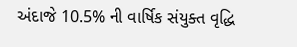અંદાજે 10.5% ની વાર્ષિક સંયુક્ત વૃદ્ધિ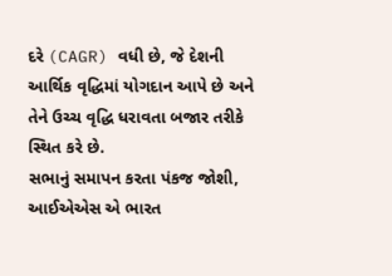દરે (CAGR) વધી છે, જે દેશની આર્થિક વૃદ્ધિમાં યોગદાન આપે છે અને તેને ઉચ્ચ વૃદ્ધિ ધરાવતા બજાર તરીકે સ્થિત કરે છે.
સભાનું સમાપન કરતા પંકજ જોશી, આઈએએસ એ ભારત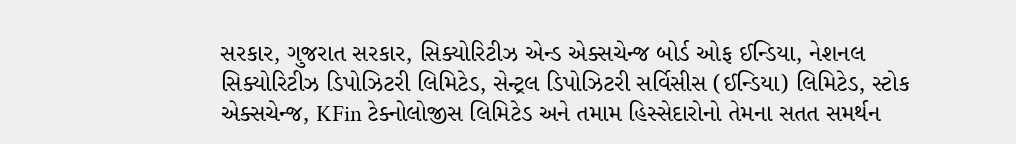સરકાર, ગુજરાત સરકાર, સિક્યોરિટીઝ એન્ડ એક્સચેન્જ બોર્ડ ઓફ ઈન્ડિયા, નેશનલ સિક્યોરિટીઝ ડિપોઝિટરી લિમિટેડ, સેન્ટ્રલ ડિપોઝિટરી સર્વિસીસ (ઈન્ડિયા) લિમિટેડ, સ્ટોક એક્સચેન્જ, KFin ટેક્નોલોજીસ લિમિટેડ અને તમામ હિસ્સેદારોનો તેમના સતત સમર્થન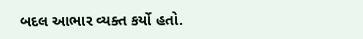બદલ આભાર વ્યક્ત કર્યો હતો.